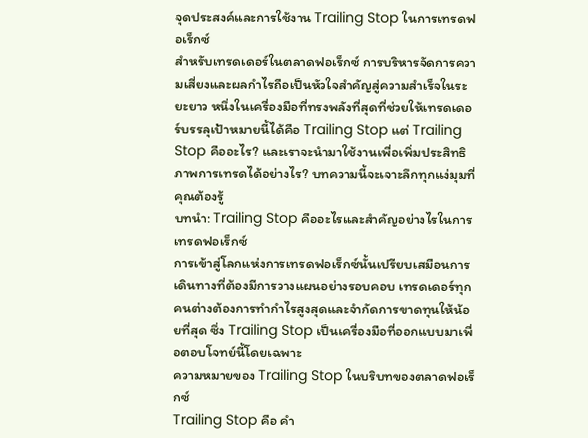จุดประสงค์และการใช้งาน Trailing Stop ในการเทรดฟอเร็กซ์
สำหรับเทรดเดอร์ในตลาดฟอเร็กซ์ การบริหารจัดการความเสี่ยงและผลกำไรถือเป็นหัวใจสำคัญสู่ความสำเร็จในระยะยาว หนึ่งในเครื่องมือที่ทรงพลังที่สุดที่ช่วยให้เทรดเดอร์บรรลุเป้าหมายนี้ได้คือ Trailing Stop แต่ Trailing Stop คืออะไร? และเราจะนำมาใช้งานเพื่อเพิ่มประสิทธิภาพการเทรดได้อย่างไร? บทความนี้จะเจาะลึกทุกแง่มุมที่คุณต้องรู้
บทนำ: Trailing Stop คืออะไรและสำคัญอย่างไรในการเทรดฟอเร็กซ์
การเข้าสู่โลกแห่งการเทรดฟอเร็กซ์นั้นเปรียบเสมือนการเดินทางที่ต้องมีการวางแผนอย่างรอบคอบ เทรดเดอร์ทุกคนต่างต้องการทำกำไรสูงสุดและจำกัดการขาดทุนให้น้อยที่สุด ซึ่ง Trailing Stop เป็นเครื่องมือที่ออกแบบมาเพื่อตอบโจทย์นี้โดยเฉพาะ
ความหมายของ Trailing Stop ในบริบทของตลาดฟอเร็กซ์
Trailing Stop คือ คำ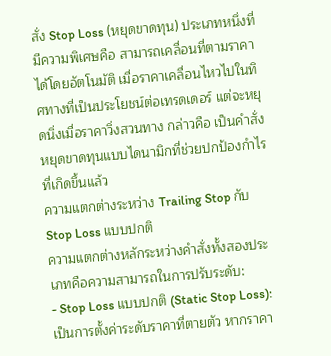สั่ง Stop Loss (หยุดขาดทุน) ประเภทหนึ่งที่มีความพิเศษคือ สามารถเคลื่อนที่ตามราคาได้โดยอัตโนมัติ เมื่อราคาเคลื่อนไหวไปในทิศทางที่เป็นประโยชน์ต่อเทรดเดอร์ แต่จะหยุดนิ่งเมื่อราคาวิ่งสวนทาง กล่าวคือ เป็นคำสั่งหยุดขาดทุนแบบไดนามิกที่ช่วยปกป้องกำไรที่เกิดขึ้นแล้ว
ความแตกต่างระหว่าง Trailing Stop กับ Stop Loss แบบปกติ
ความแตกต่างหลักระหว่างคำสั่งทั้งสองประเภทคือความสามารถในการปรับระดับ:
- Stop Loss แบบปกติ (Static Stop Loss): เป็นการตั้งค่าระดับราคาที่ตายตัว หากราคา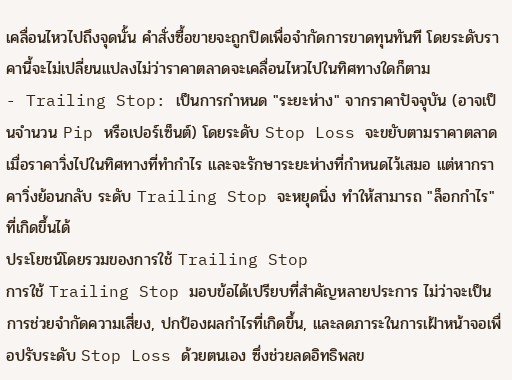เคลื่อนไหวไปถึงจุดนั้น คำสั่งซื้อขายจะถูกปิดเพื่อจำกัดการขาดทุนทันที โดยระดับราคานี้จะไม่เปลี่ยนแปลงไม่ว่าราคาตลาดจะเคลื่อนไหวไปในทิศทางใดก็ตาม
- Trailing Stop: เป็นการกำหนด "ระยะห่าง" จากราคาปัจจุบัน (อาจเป็นจำนวน Pip หรือเปอร์เซ็นต์) โดยระดับ Stop Loss จะขยับตามราคาตลาดเมื่อราคาวิ่งไปในทิศทางที่ทำกำไร และจะรักษาระยะห่างที่กำหนดไว้เสมอ แต่หากราคาวิ่งย้อนกลับ ระดับ Trailing Stop จะหยุดนิ่ง ทำให้สามารถ "ล็อกกำไร" ที่เกิดขึ้นได้
ประโยชน์โดยรวมของการใช้ Trailing Stop
การใช้ Trailing Stop มอบข้อได้เปรียบที่สำคัญหลายประการ ไม่ว่าจะเป็นการช่วยจำกัดความเสี่ยง, ปกป้องผลกำไรที่เกิดขึ้น, และลดภาระในการเฝ้าหน้าจอเพื่อปรับระดับ Stop Loss ด้วยตนเอง ซึ่งช่วยลดอิทธิพลข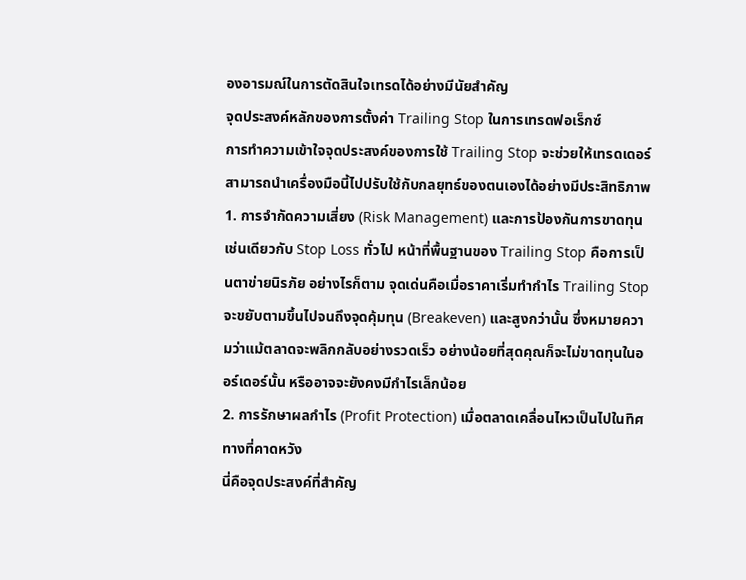องอารมณ์ในการตัดสินใจเทรดได้อย่างมีนัยสำคัญ
จุดประสงค์หลักของการตั้งค่า Trailing Stop ในการเทรดฟอเร็กซ์
การทำความเข้าใจจุดประสงค์ของการใช้ Trailing Stop จะช่วยให้เทรดเดอร์สามารถนำเครื่องมือนี้ไปปรับใช้กับกลยุทธ์ของตนเองได้อย่างมีประสิทธิภาพ
1. การจำกัดความเสี่ยง (Risk Management) และการป้องกันการขาดทุน
เช่นเดียวกับ Stop Loss ทั่วไป หน้าที่พื้นฐานของ Trailing Stop คือการเป็นตาข่ายนิรภัย อย่างไรก็ตาม จุดเด่นคือเมื่อราคาเริ่มทำกำไร Trailing Stop จะขยับตามขึ้นไปจนถึงจุดคุ้มทุน (Breakeven) และสูงกว่านั้น ซึ่งหมายความว่าแม้ตลาดจะพลิกกลับอย่างรวดเร็ว อย่างน้อยที่สุดคุณก็จะไม่ขาดทุนในออร์เดอร์นั้น หรืออาจจะยังคงมีกำไรเล็กน้อย
2. การรักษาผลกำไร (Profit Protection) เมื่อตลาดเคลื่อนไหวเป็นไปในทิศทางที่คาดหวัง
นี่คือจุดประสงค์ที่สำคัญ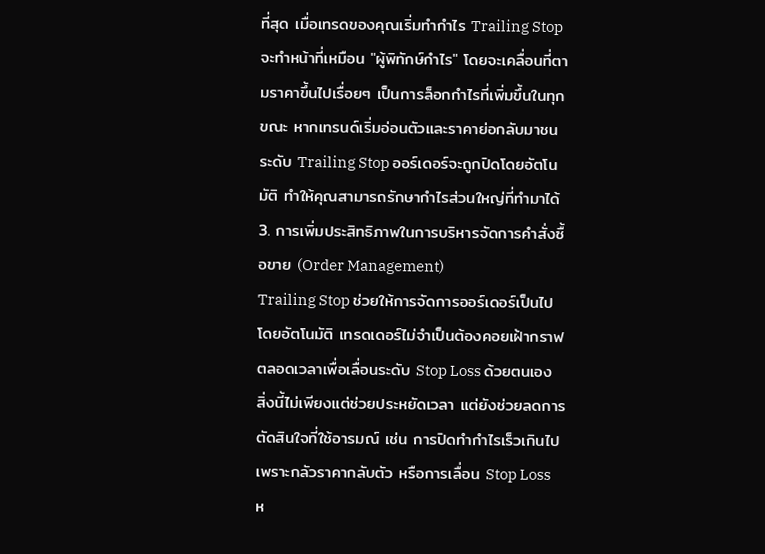ที่สุด เมื่อเทรดของคุณเริ่มทำกำไร Trailing Stop จะทำหน้าที่เหมือน "ผู้พิทักษ์กำไร" โดยจะเคลื่อนที่ตามราคาขึ้นไปเรื่อยๆ เป็นการล็อกกำไรที่เพิ่มขึ้นในทุกขณะ หากเทรนด์เริ่มอ่อนตัวและราคาย่อกลับมาชนระดับ Trailing Stop ออร์เดอร์จะถูกปิดโดยอัตโนมัติ ทำให้คุณสามารถรักษากำไรส่วนใหญ่ที่ทำมาได้
3. การเพิ่มประสิทธิภาพในการบริหารจัดการคำสั่งซื้อขาย (Order Management)
Trailing Stop ช่วยให้การจัดการออร์เดอร์เป็นไปโดยอัตโนมัติ เทรดเดอร์ไม่จำเป็นต้องคอยเฝ้ากราฟตลอดเวลาเพื่อเลื่อนระดับ Stop Loss ด้วยตนเอง สิ่งนี้ไม่เพียงแต่ช่วยประหยัดเวลา แต่ยังช่วยลดการตัดสินใจที่ใช้อารมณ์ เช่น การปิดทำกำไรเร็วเกินไปเพราะกลัวราคากลับตัว หรือการเลื่อน Stop Loss ห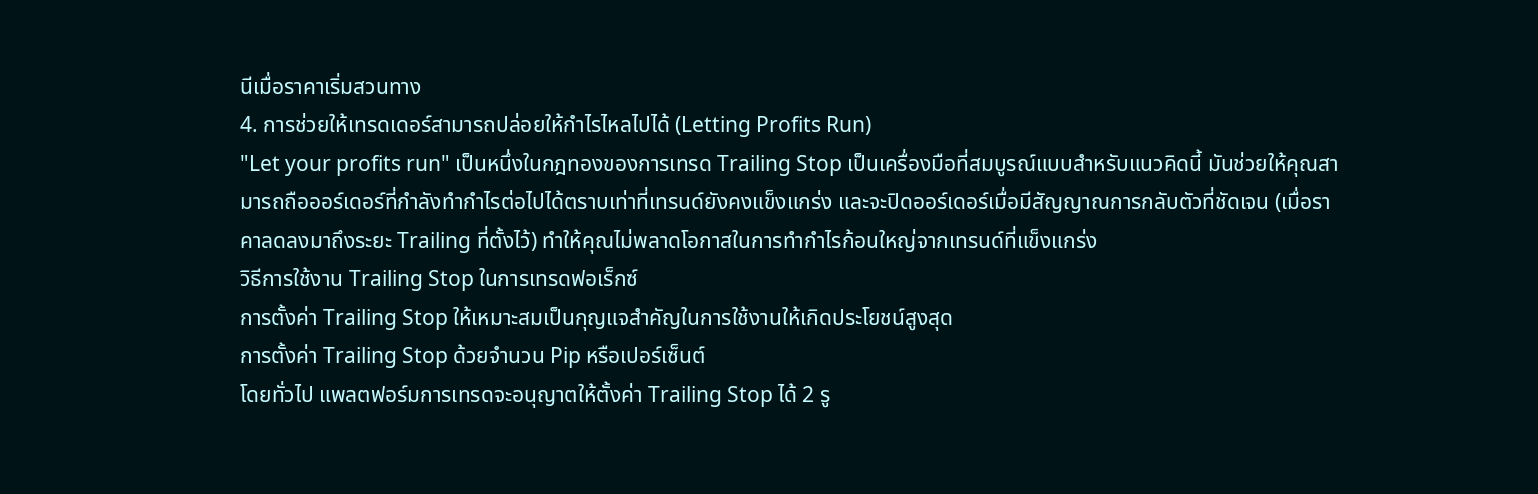นีเมื่อราคาเริ่มสวนทาง
4. การช่วยให้เทรดเดอร์สามารถปล่อยให้กำไรไหลไปได้ (Letting Profits Run)
"Let your profits run" เป็นหนึ่งในกฎทองของการเทรด Trailing Stop เป็นเครื่องมือที่สมบูรณ์แบบสำหรับแนวคิดนี้ มันช่วยให้คุณสามารถถือออร์เดอร์ที่กำลังทำกำไรต่อไปได้ตราบเท่าที่เทรนด์ยังคงแข็งแกร่ง และจะปิดออร์เดอร์เมื่อมีสัญญาณการกลับตัวที่ชัดเจน (เมื่อราคาลดลงมาถึงระยะ Trailing ที่ตั้งไว้) ทำให้คุณไม่พลาดโอกาสในการทำกำไรก้อนใหญ่จากเทรนด์ที่แข็งแกร่ง
วิธีการใช้งาน Trailing Stop ในการเทรดฟอเร็กซ์
การตั้งค่า Trailing Stop ให้เหมาะสมเป็นกุญแจสำคัญในการใช้งานให้เกิดประโยชน์สูงสุด
การตั้งค่า Trailing Stop ด้วยจำนวน Pip หรือเปอร์เซ็นต์
โดยทั่วไป แพลตฟอร์มการเทรดจะอนุญาตให้ตั้งค่า Trailing Stop ได้ 2 รู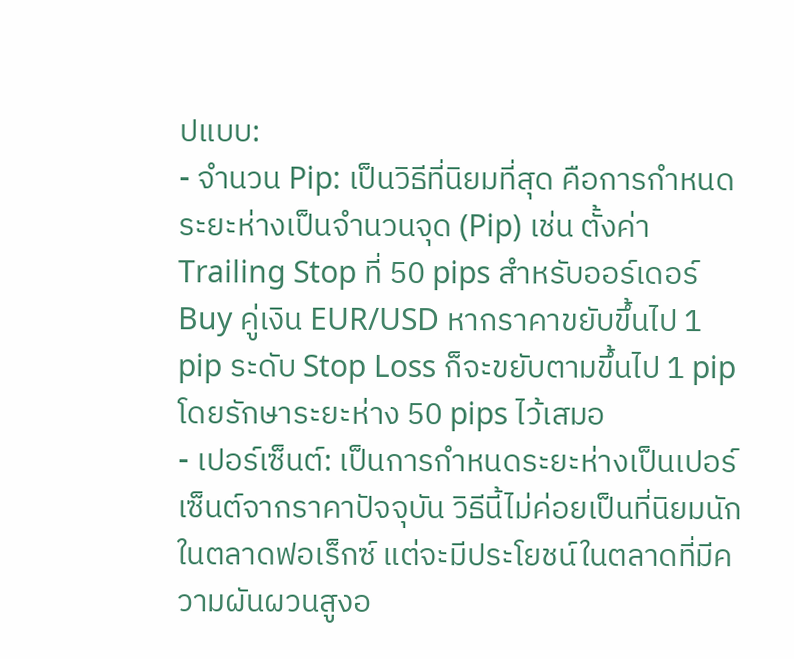ปแบบ:
- จำนวน Pip: เป็นวิธีที่นิยมที่สุด คือการกำหนดระยะห่างเป็นจำนวนจุด (Pip) เช่น ตั้งค่า Trailing Stop ที่ 50 pips สำหรับออร์เดอร์ Buy คู่เงิน EUR/USD หากราคาขยับขึ้นไป 1 pip ระดับ Stop Loss ก็จะขยับตามขึ้นไป 1 pip โดยรักษาระยะห่าง 50 pips ไว้เสมอ
- เปอร์เซ็นต์: เป็นการกำหนดระยะห่างเป็นเปอร์เซ็นต์จากราคาปัจจุบัน วิธีนี้ไม่ค่อยเป็นที่นิยมนักในตลาดฟอเร็กซ์ แต่จะมีประโยชน์ในตลาดที่มีความผันผวนสูงอ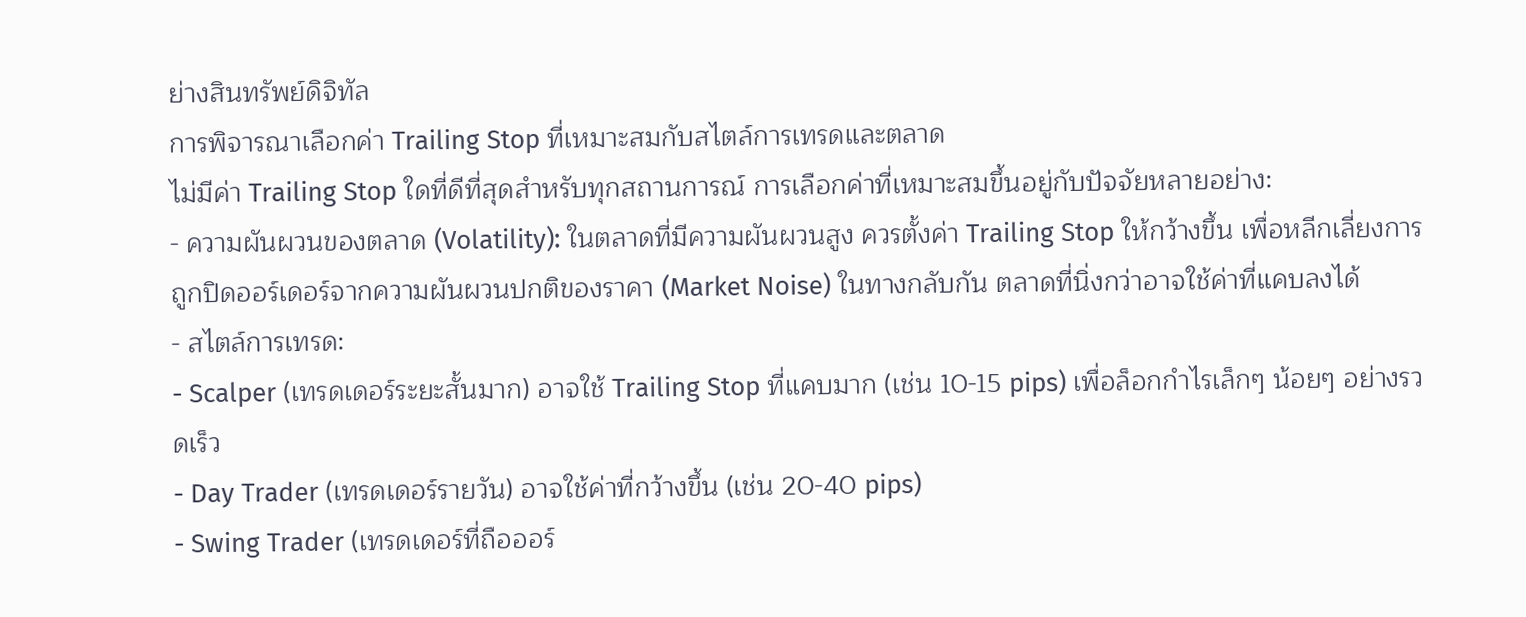ย่างสินทรัพย์ดิจิทัล
การพิจารณาเลือกค่า Trailing Stop ที่เหมาะสมกับสไตล์การเทรดและตลาด
ไม่มีค่า Trailing Stop ใดที่ดีที่สุดสำหรับทุกสถานการณ์ การเลือกค่าที่เหมาะสมขึ้นอยู่กับปัจจัยหลายอย่าง:
- ความผันผวนของตลาด (Volatility): ในตลาดที่มีความผันผวนสูง ควรตั้งค่า Trailing Stop ให้กว้างขึ้น เพื่อหลีกเลี่ยงการถูกปิดออร์เดอร์จากความผันผวนปกติของราคา (Market Noise) ในทางกลับกัน ตลาดที่นิ่งกว่าอาจใช้ค่าที่แคบลงได้
- สไตล์การเทรด:
- Scalper (เทรดเดอร์ระยะสั้นมาก) อาจใช้ Trailing Stop ที่แคบมาก (เช่น 10-15 pips) เพื่อล็อกกำไรเล็กๆ น้อยๆ อย่างรวดเร็ว
- Day Trader (เทรดเดอร์รายวัน) อาจใช้ค่าที่กว้างขึ้น (เช่น 20-40 pips)
- Swing Trader (เทรดเดอร์ที่ถือออร์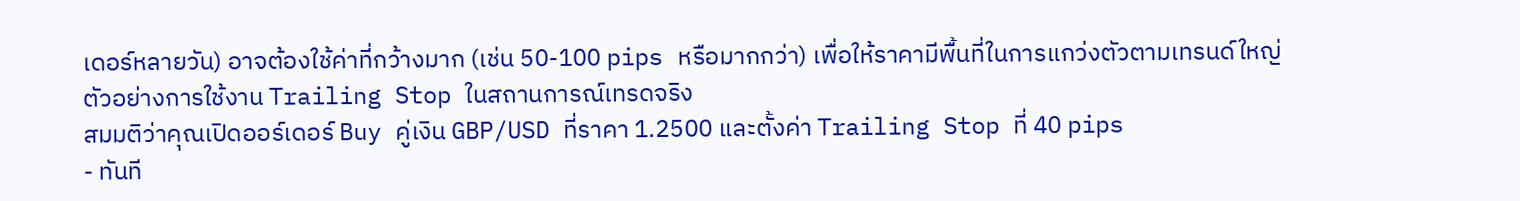เดอร์หลายวัน) อาจต้องใช้ค่าที่กว้างมาก (เช่น 50-100 pips หรือมากกว่า) เพื่อให้ราคามีพื้นที่ในการแกว่งตัวตามเทรนด์ใหญ่
ตัวอย่างการใช้งาน Trailing Stop ในสถานการณ์เทรดจริง
สมมติว่าคุณเปิดออร์เดอร์ Buy คู่เงิน GBP/USD ที่ราคา 1.2500 และตั้งค่า Trailing Stop ที่ 40 pips
- ทันที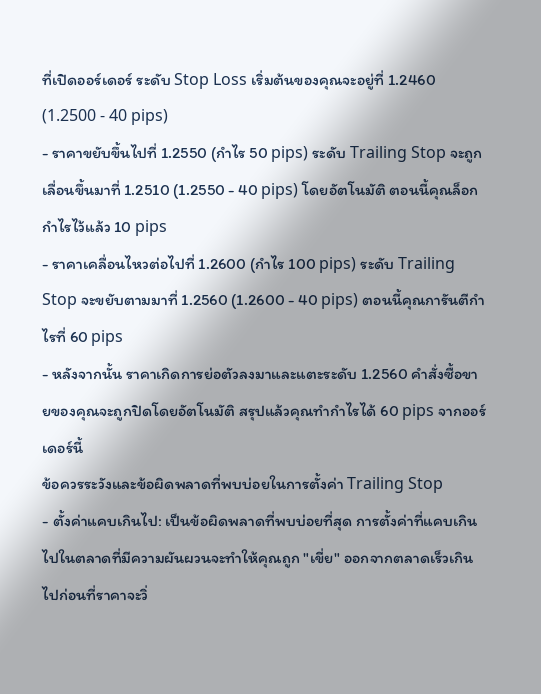ที่เปิดออร์เดอร์ ระดับ Stop Loss เริ่มต้นของคุณจะอยู่ที่ 1.2460 (1.2500 - 40 pips)
- ราคาขยับขึ้นไปที่ 1.2550 (กำไร 50 pips) ระดับ Trailing Stop จะถูกเลื่อนขึ้นมาที่ 1.2510 (1.2550 - 40 pips) โดยอัตโนมัติ ตอนนี้คุณล็อกกำไรไว้แล้ว 10 pips
- ราคาเคลื่อนไหวต่อไปที่ 1.2600 (กำไร 100 pips) ระดับ Trailing Stop จะขยับตามมาที่ 1.2560 (1.2600 - 40 pips) ตอนนี้คุณการันตีกำไรที่ 60 pips
- หลังจากนั้น ราคาเกิดการย่อตัวลงมาและแตะระดับ 1.2560 คำสั่งซื้อขายของคุณจะถูกปิดโดยอัตโนมัติ สรุปแล้วคุณทำกำไรได้ 60 pips จากออร์เดอร์นี้
ข้อควรระวังและข้อผิดพลาดที่พบบ่อยในการตั้งค่า Trailing Stop
- ตั้งค่าแคบเกินไป: เป็นข้อผิดพลาดที่พบบ่อยที่สุด การตั้งค่าที่แคบเกินไปในตลาดที่มีความผันผวนจะทำให้คุณถูก "เขี่ย" ออกจากตลาดเร็วเกินไปก่อนที่ราคาจะวิ่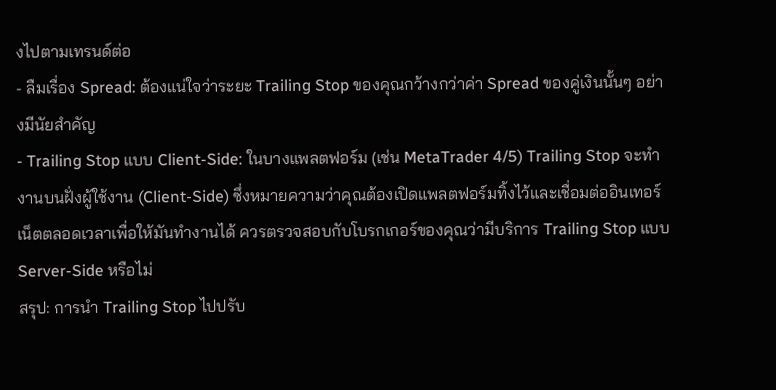งไปตามเทรนด์ต่อ
- ลืมเรื่อง Spread: ต้องแน่ใจว่าระยะ Trailing Stop ของคุณกว้างกว่าค่า Spread ของคู่เงินนั้นๆ อย่างมีนัยสำคัญ
- Trailing Stop แบบ Client-Side: ในบางแพลตฟอร์ม (เช่น MetaTrader 4/5) Trailing Stop จะทำงานบนฝั่งผู้ใช้งาน (Client-Side) ซึ่งหมายความว่าคุณต้องเปิดแพลตฟอร์มทิ้งไว้และเชื่อมต่ออินเทอร์เน็ตตลอดเวลาเพื่อให้มันทำงานได้ ควรตรวจสอบกับโบรกเกอร์ของคุณว่ามีบริการ Trailing Stop แบบ Server-Side หรือไม่
สรุป: การนำ Trailing Stop ไปปรับ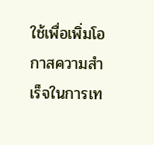ใช้เพื่อเพิ่มโอกาสความสำเร็จในการเท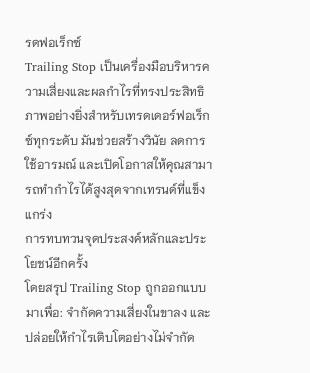รดฟอเร็กซ์
Trailing Stop เป็นเครื่องมือบริหารความเสี่ยงและผลกำไรที่ทรงประสิทธิภาพอย่างยิ่งสำหรับเทรดเดอร์ฟอเร็กซ์ทุกระดับ มันช่วยสร้างวินัย ลดการใช้อารมณ์ และเปิดโอกาสให้คุณสามารถทำกำไรได้สูงสุดจากเทรนด์ที่แข็งแกร่ง
การทบทวนจุดประสงค์หลักและประโยชน์อีกครั้ง
โดยสรุป Trailing Stop ถูกออกแบบมาเพื่อ: จำกัดความเสี่ยงในขาลง และปล่อยให้กำไรเติบโตอย่างไม่จำกัด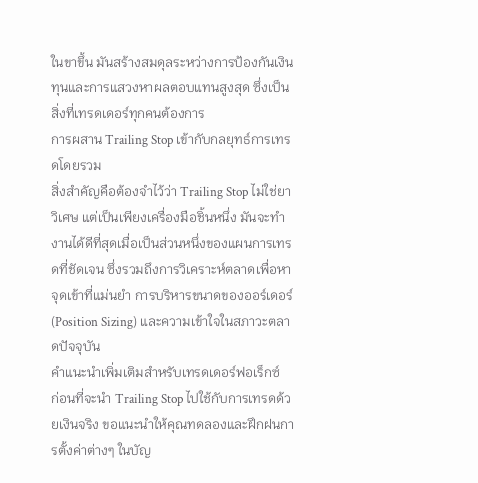ในขาขึ้น มันสร้างสมดุลระหว่างการป้องกันเงินทุนและการแสวงหาผลตอบแทนสูงสุด ซึ่งเป็นสิ่งที่เทรดเดอร์ทุกคนต้องการ
การผสาน Trailing Stop เข้ากับกลยุทธ์การเทรดโดยรวม
สิ่งสำคัญคือต้องจำไว้ว่า Trailing Stop ไม่ใช่ยาวิเศษ แต่เป็นเพียงเครื่องมือชิ้นหนึ่ง มันจะทำงานได้ดีที่สุดเมื่อเป็นส่วนหนึ่งของแผนการเทรดที่ชัดเจน ซึ่งรวมถึงการวิเคราะห์ตลาดเพื่อหาจุดเข้าที่แม่นยำ การบริหารขนาดของออร์เดอร์ (Position Sizing) และความเข้าใจในสภาวะตลาดปัจจุบัน
คำแนะนำเพิ่มเติมสำหรับเทรดเดอร์ฟอเร็กซ์
ก่อนที่จะนำ Trailing Stop ไปใช้กับการเทรดด้วยเงินจริง ขอแนะนำให้คุณทดลองและฝึกฝนการตั้งค่าต่างๆ ในบัญ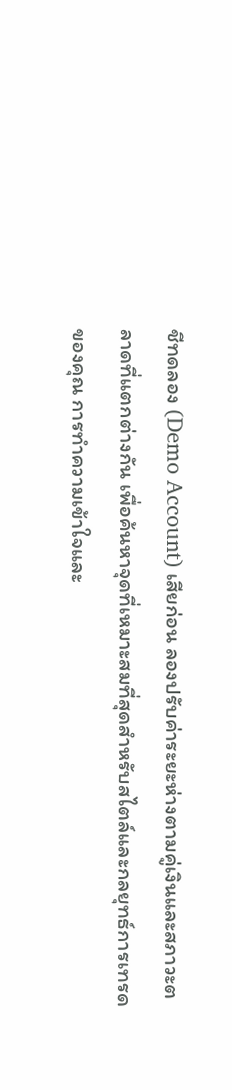ชีทดลอง (Demo Account) เสียก่อน ลองปรับค่าระยะห่างตามคู่เงินและสภาวะตลาดที่แตกต่างกัน เพื่อค้นหาจุดที่เหมาะสมที่สุดสำหรับสไตล์และกลยุทธ์การเทรดของคุณ การทำความเข้าใจและ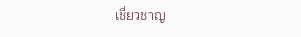เชี่ยวชาญ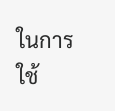ในการใช้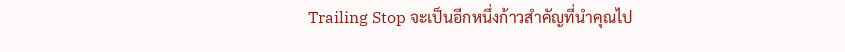Trailing Stop จะเป็นอีกหนึ่งก้าวสำคัญที่นำคุณไป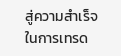สู่ความสำเร็จในการเทรด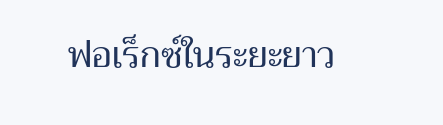ฟอเร็กซ์ในระยะยาว